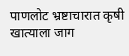पाणलोट भ्रष्टाचारात कृषी खात्याला जाग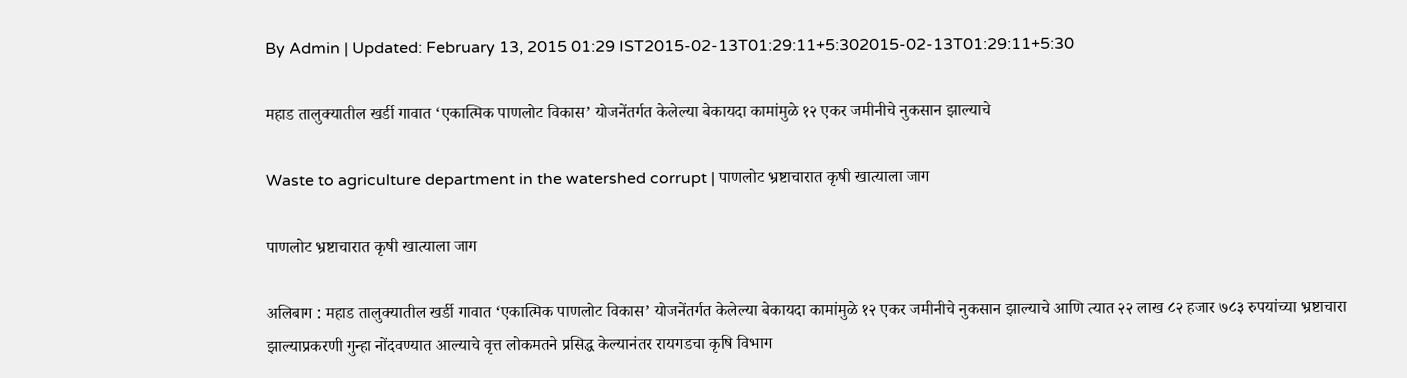By Admin | Updated: February 13, 2015 01:29 IST2015-02-13T01:29:11+5:302015-02-13T01:29:11+5:30

महाड तालुक्यातील खर्डी गावात ‘एकात्मिक पाणलोट विकास’ योजनेंतर्गत केलेल्या बेकायदा कामांमुळे १२ एकर जमीनीचे नुकसान झाल्याचे

Waste to agriculture department in the watershed corrupt | पाणलोट भ्रष्टाचारात कृषी खात्याला जाग

पाणलोट भ्रष्टाचारात कृषी खात्याला जाग

अलिबाग : महाड तालुक्यातील खर्डी गावात ‘एकात्मिक पाणलोट विकास’ योजनेंतर्गत केलेल्या बेकायदा कामांमुळे १२ एकर जमीनीचे नुकसान झाल्याचे आणि त्यात २२ लाख ८२ हजार ७८३ रुपयांच्या भ्रष्टाचारा झाल्याप्रकरणी गुन्हा नोंदवण्यात आल्याचे वृत्त लोकमतने प्रसिद्ध केल्यानंतर रायगडचा कृषि विभाग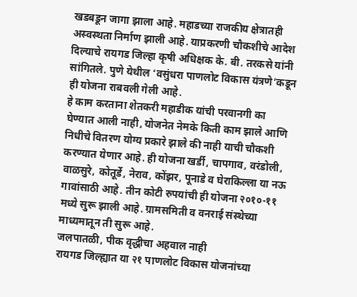खडबडून जागा झाला आहे. महाडच्या राजकीय क्षेत्रातही अस्वस्थता निर्माण झाली आहे. याप्रकरणी चौकशीचे आदेश दिल्याचे रायगड जिल्हा कृषी अधिक्षक के. बी. तरकसे यांनी सांगितले. पुणे येथील ‘वसुंधरा पाणलोट विकास यंत्रणे’कडून ही योजना राबवली गेली आहे.
हे काम करताना शेतकरी महाडीक यांची परवानगी का घेण्यात आली नाही, योजनेत नेमके किती काम झाले आणि निधीचे वितरण योग्य प्रकारे झाले की नाही याची चौकशी करण्यात येणार आहे. ही योजना खर्डी, चापगाव, वरंडोली, वाळसुरे, कोतूर्डे, नेराव, कोंझर, पूनाडे व घेराकिल्ला या नऊ गावांसाठी आहे. तीन कोटी रुपयांची ही योजना २०१०-११ मध्ये सुरू झाली आहे. ग्रामसमिती व वनराई संस्थेच्या माध्यमातून ती सुरू आहे.
जलपातळी, पीक वृद्धीचा अहवाल नाही
रायगड जिल्ह्यात या २१ पाणलोट विकास योजनांच्या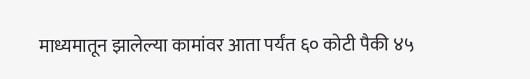माध्यमातून झालेल्या कामांवर आता पर्यंत ६० कोटी पैकी ४५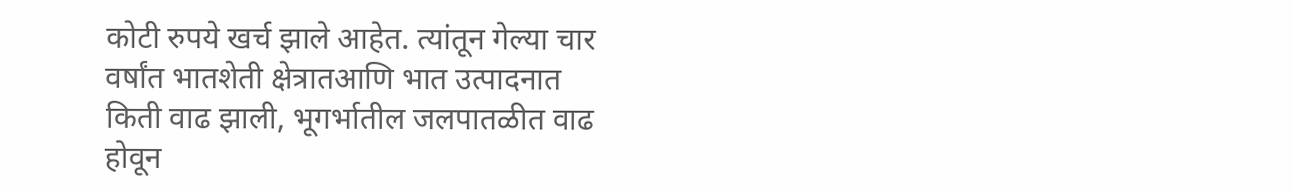कोटी रुपये खर्च झाले आहेत. त्यांतून गेल्या चार वर्षांत भातशेती क्षेत्रातआणि भात उत्पादनात किती वाढ झाली, भूगर्भातील जलपातळीत वाढ होवून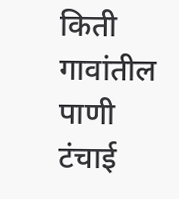किती गावांतील पाणी टंचाई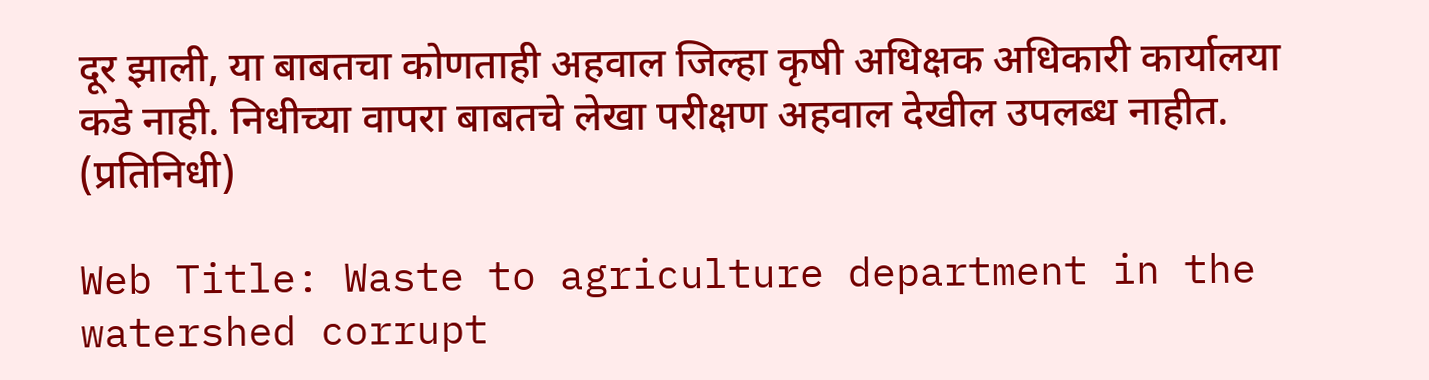दूर झाली, या बाबतचा कोणताही अहवाल जिल्हा कृषी अधिक्षक अधिकारी कार्यालया कडे नाही. निधीच्या वापरा बाबतचे लेखा परीक्षण अहवाल देखील उपलब्ध नाहीत. (प्रतिनिधी)

Web Title: Waste to agriculture department in the watershed corrupt